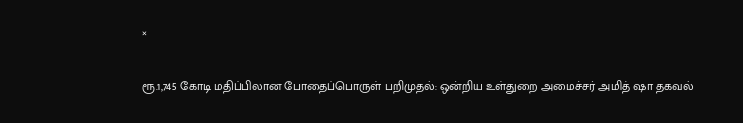×

ரூ.1,745 கோடி மதிப்பிலான போதைப்பொருள் பறிமுதல்: ஒன்றிய உள்துறை அமைச்சர் அமித் ஷா தகவல்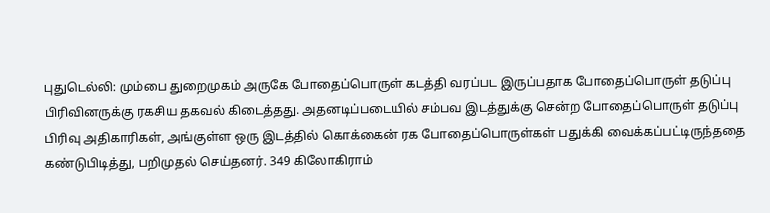புதுடெல்லி: மும்பை துறைமுகம் அருகே போதைப்பொருள் கடத்தி வரப்பட இருப்பதாக போதைப்பொருள் தடுப்பு பிரிவினருக்கு ரகசிய தகவல் கிடைத்தது. அதனடிப்படையில் சம்பவ இடத்துக்கு சென்ற போதைப்பொருள் தடுப்பு பிரிவு அதிகாரிகள், அங்குள்ள ஒரு இடத்தில் கொக்கைன் ரக போதைப்பொருள்கள் பதுக்கி வைக்கப்பட்டிருந்ததை கண்டுபிடித்து, பறிமுதல் செய்தனர். 349 கிலோகிராம்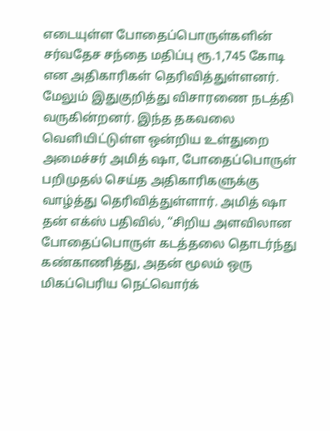எடையுள்ள போதைப்பொருள்களின் சர்வதேச சந்தை மதிப்பு ரூ.1,745 கோடி என அதிகாரிகள் தெரிவித்துள்ளனர். மேலும் இதுகுறித்து விசாரணை நடத்தி வருகின்றனர். இந்த தகவலை வெளியிட்டுள்ள ஒன்றிய உள்துறை அமைச்சர் அமித் ஷா, போதைப்பொருள் பறிமுதல் செய்த அதிகாரிகளுக்கு வாழ்த்து தெரிவித்துள்ளார். அமித் ஷா தன் எக்ஸ் பதிவில், “சிறிய அளவிலான போதைப்பொருள் கடத்தலை தொடர்ந்து கண்காணித்து, அதன் மூலம் ஒரு மிகப்பெரிய நெட்வொர்க்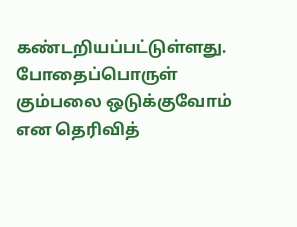கண்டறியப்பட்டுள்ளது. போதைப்பொருள் கும்பலை ஒடுக்குவோம் என தெரிவித்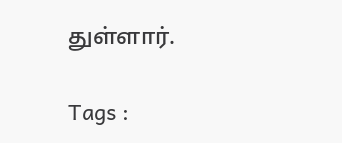துள்ளார்.

Tags :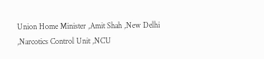Union Home Minister ,Amit Shah ,New Delhi ,Narcotics Control Unit ,NCU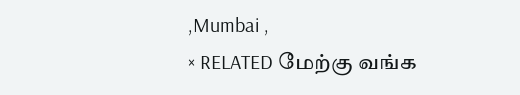,Mumbai ,
× RELATED மேற்கு வங்க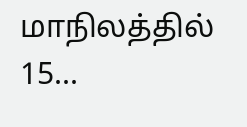மாநிலத்தில் 15...